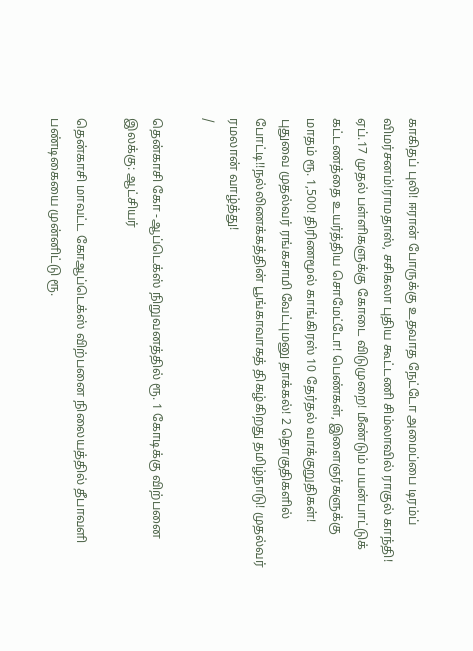காகிதப் புலி! ஈரான் போருக்கு உதவாத நேட்டோ அமைப்பை டிரம்ப் விமர்சனம்!ராமதாஸ், சசிகலா புதிய கூட்டணி சிம்லாவில் ராகுல் காந்தி! ஏப்.17 முதல் பள்ளிகளுக்கு கோடை விடுமுறை! மீண்டும் பயன்பாட்டுக் கட்டணத்தை உயர்த்திய சொமேட்டோ! பெண்கள், இளைஞர்களுக்கு மாதம் ரூ. 1,500! திரிணமூல் காங்கிரஸ் 10 தேர்தல் வாக்குறுதிகள்! புதுவை முதல்வர் ரங்கசாமி வேட்புமனு தாக்கல்! 2 தொகுதிகளில் போட்டி!!நல்லிணக்கத்தின் பூங்காவாகத் திகழ்கிறது தமிழ்நாடு! முதல்வர் ரமலான் வாழ்த்து!
/

தென்காசி கோ -ஆப்டெக்ஸ் நிறுவனத்தில் ரூ. 1 கோடிக்கு விற்பனை இலக்கு: ஆட்சியர்

தென்காசி மாவட்ட கோஆப்டெக்ஸ் விற்பனை நிலையத்தில் தீபாவளி பண்டிகையை முன்னிட்டு ரூ.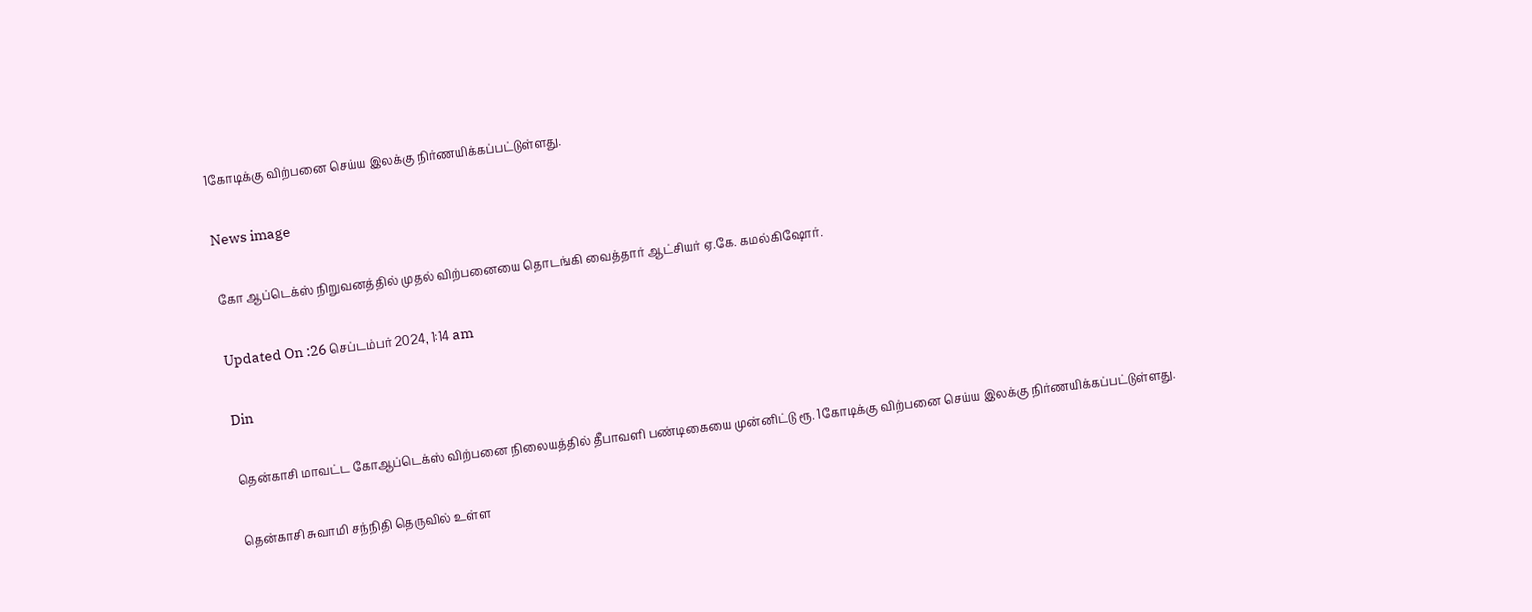1கோடிக்கு விற்பனை செய்ய இலக்கு நிர்ணயிக்கப்பட்டுள்ளது.

News image

கோ ஆப்டெக்ஸ் நிறுவனத்தில் முதல் விற்பனையை தொடங்கி வைத்தார் ஆட்சியர் ஏ.கே. கமல்கிஷோர்.

Updated On :26 செப்டம்பர் 2024, 1:14 am

Din

தென்காசி மாவட்ட கோஆப்டெக்ஸ் விற்பனை நிலையத்தில் தீபாவளி பண்டிகையை முன்னிட்டு ரூ. 1கோடிக்கு விற்பனை செய்ய இலக்கு நிர்ணயிக்கப்பட்டுள்ளது.

தென்காசி சுவாமி சந்நிதி தெருவில் உள்ள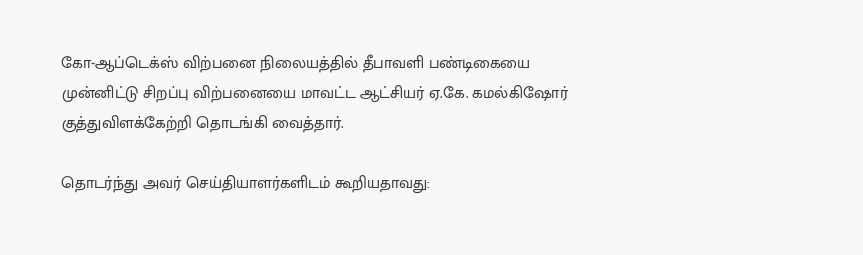கோ-ஆப்டெக்ஸ் விற்பனை நிலையத்தில் தீபாவளி பண்டிகையை முன்னிட்டு சிறப்பு விற்பனையை மாவட்ட ஆட்சியர் ஏ.கே. கமல்கிஷோர் குத்துவிளக்கேற்றி தொடங்கி வைத்தார்.

தொடர்ந்து அவர் செய்தியாளர்களிடம் கூறியதாவது: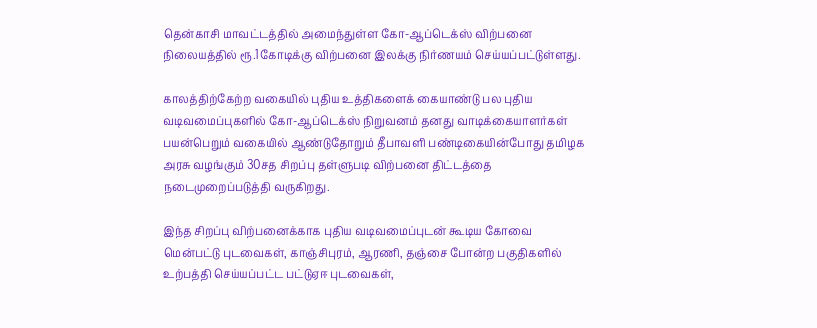தென்காசி மாவட்டத்தில் அமைந்துள்ள கோ-ஆப்டெக்ஸ் விற்பனை நிலையத்தில் ரூ.1கோடிக்கு விற்பனை இலக்கு நிர்ணயம் செய்யப்பட்டுள்ளது.

காலத்திற்கேற்ற வகையில் புதிய உத்திகளைக் கையாண்டு பல புதிய வடிவமைப்புகளில் கோ-ஆப்டெக்ஸ் நிறுவனம் தனது வாடிக்கையாளர்கள் பயன்பெறும் வகையில் ஆண்டுதோறும் தீபாவளி பண்டிகையின்போது தமிழக அரசு வழங்கும் 30சத சிறப்பு தள்ளுபடி விற்பனை திட்டத்தை நடைமுறைப்படுத்தி வருகிறது.

இந்த சிறப்பு விற்பனைக்காக புதிய வடிவமைப்புடன் கூடிய கோவை மென்பட்டு புடவைகள், காஞ்சிபுரம், ஆரணி, தஞ்சை போன்ற பகுதிகளில் உற்பத்தி செய்யப்பட்ட பட்டுஏஈ புடவைகள்,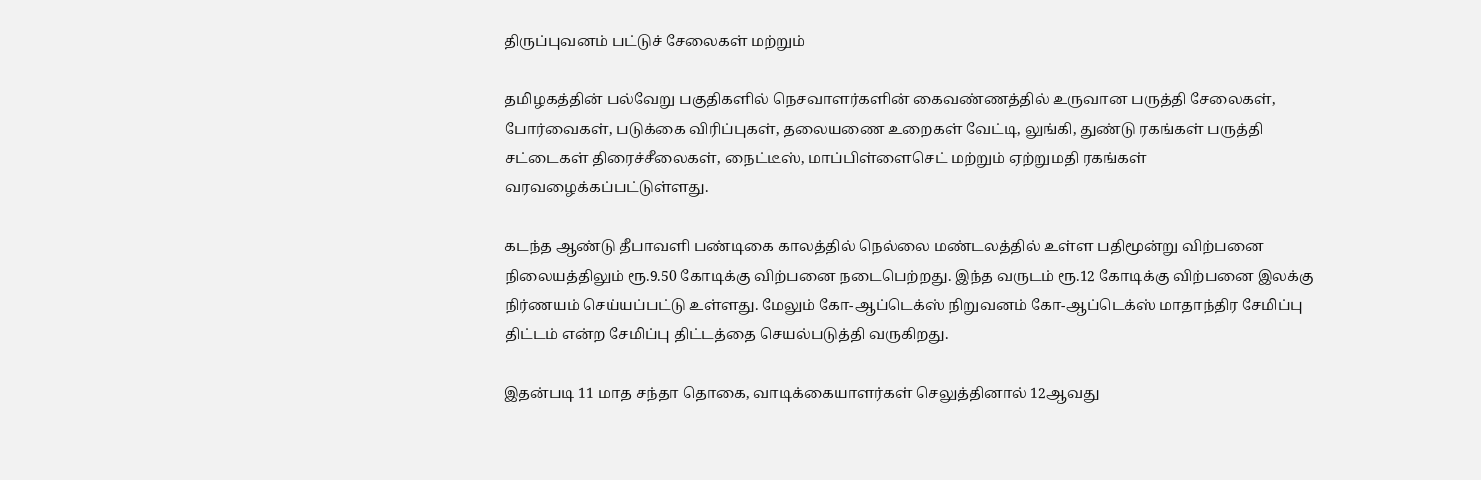திருப்புவனம் பட்டுச் சேலைகள் மற்றும்

தமிழகத்தின் பல்வேறு பகுதிகளில் நெசவாளர்களின் கைவண்ணத்தில் உருவான பருத்தி சேலைகள், போர்வைகள், படுக்கை விரிப்புகள், தலையணை உறைகள் வேட்டி, லுங்கி, துண்டு ரகங்கள் பருத்தி சட்டைகள் திரைச்சீலைகள், நைட்டீஸ், மாப்பிள்ளைசெட் மற்றும் ஏற்றுமதி ரகங்கள் வரவழைக்கப்பட்டுள்ளது.

கடந்த ஆண்டு தீபாவளி பண்டிகை காலத்தில் நெல்லை மண்டலத்தில் உள்ள பதிமூன்று விற்பனை நிலையத்திலும் ரூ.9.50 கோடிக்கு விற்பனை நடைபெற்றது. இந்த வருடம் ரூ.12 கோடிக்கு விற்பனை இலக்கு நிர்ணயம் செய்யப்பட்டு உள்ளது. மேலும் கோ-ஆப்டெக்ஸ் நிறுவனம் கோ-ஆப்டெக்ஸ் மாதாந்திர சேமிப்பு திட்டம் என்ற சேமிப்பு திட்டத்தை செயல்படுத்தி வருகிறது.

இதன்படி 11 மாத சந்தா தொகை, வாடிக்கையாளர்கள் செலுத்தினால் 12ஆவது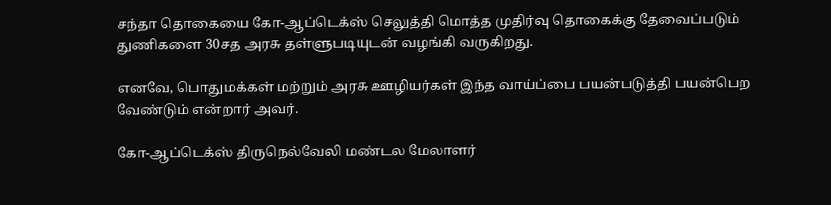சந்தா தொகையை கோ-ஆப்டெக்ஸ் செலுத்தி மொத்த முதிர்வு தொகைக்கு தேவைப்படும் துணிகளை 30சத அரசு தள்ளுபடியுடன் வழங்கி வருகிறது.

எனவே, பொதுமக்கள் மற்றும் அரசு ஊழியர்கள் இந்த வாய்ப்பை பயன்படுத்தி பயன்பெற வேண்டும் என்றார் அவர்.

கோ-ஆப்டெக்ஸ் திருநெல்வேலி மண்டல மேலாளர்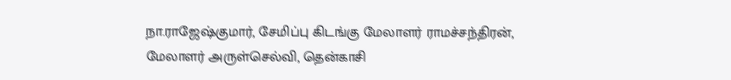நா.ராஜேஷ்குமார், சேமிப்பு கிடங்கு மேலாளர் ராமச்சந்திரன், மேலாளர் அருள்செல்வி, தென்காசி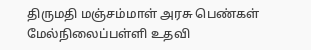திருமதி மஞ்சம்மாள் அரசு பெண்கள் மேல்நிலைப்பள்ளி உதவி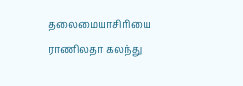தலைமையாசிரியை ராணிலதா கலந்து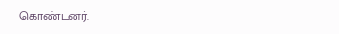கொண்டனர்.